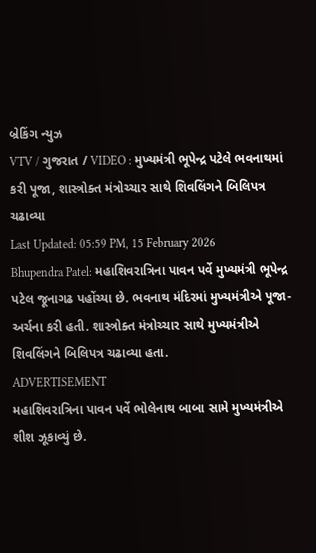બ્રેકિંગ ન્યુઝ
VTV / ગુજરાત / VIDEO : મુખ્યમંત્રી ભૂપેન્દ્ર પટેલે ભવનાથમાં કરી પૂજા, શાસ્ત્રોક્ત મંત્રોચ્ચાર સાથે શિવલિંગને બિલિપત્ર ચઢાવ્યા
Last Updated: 05:59 PM, 15 February 2026
Bhupendra Patel: મહાશિવરાત્રિના પાવન પર્વે મુખ્યમંત્રી ભૂપેન્દ્ર પટેલ જૂનાગઢ પહોંચ્યા છે. ભવનાથ મંદિરમાં મુખ્યમંત્રીએ પૂજા-અર્ચના કરી હતી. શાસ્ત્રોક્ત મંત્રોચ્ચાર સાથે મુખ્યમંત્રીએ શિવલિંગને બિલિપત્ર ચઢાવ્યા હતા.
ADVERTISEMENT
મહાશિવરાત્રિના પાવન પર્વે ભોલેનાથ બાબા સામે મુખ્યમંત્રીએ શીશ ઝૂકાવ્યું છે.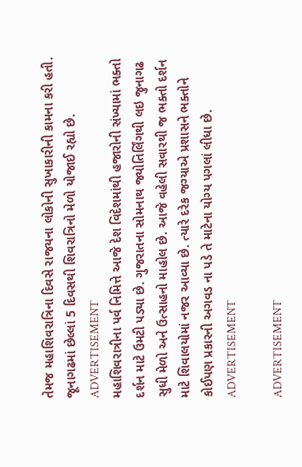તેમજ મહાશિવરાત્રિના દિવસે રાજયના લોકોની સુખાકારીની કામના કરી હતી. જૂનાગઢમાં છેલ્લાં 5 દિવસથી શિવરાત્રિનો મેળો યોજાઈ રહ્યો છે.
ADVERTISEMENT
મહાશિવરાત્રીના પર્વ નિમિત્તે આજે દેશ વિદેશમાંથી હજારોની સંખ્યામાં ભક્તો દર્શન માટે ઉમટી પડ્યા છે. ગુજરાતના સોમનાથ જ્યોતિર્લિંગથી લઇ જુનાગઢ સુધી મેળો અને ઉત્સાહનો માહોલ છે. આજે વહેલી સવારથી જ ભક્તો દર્શન માટે શિવાલયોમાં નજર આવ્યા છે. ત્યારે દરેક જગ્યાએ પ્રશાસને ભક્તોને કોઈપણ પ્રકારની અગવડ ના પડે તે માટેના યોગ્ય પગલાં લીધા છે.
ADVERTISEMENT

ADVERTISEMENT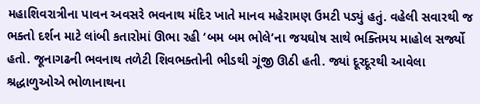મહાશિવરાત્રીના પાવન અવસરે ભવનાથ મંદિર ખાતે માનવ મહેરામણ ઉમટી પડ્યું હતું. વહેલી સવારથી જ ભક્તો દર્શન માટે લાંબી કતારોમાં ઊભા રહી ‘બમ બમ ભોલે’ના જયઘોષ સાથે ભક્તિમય માહોલ સર્જ્યો હતો. જૂનાગઢની ભવનાથ તળેટી શિવભક્તોની ભીડથી ગૂંજી ઊઠી હતી. જ્યાં દૂરદૂરથી આવેલા શ્રદ્ધાળુઓએ ભોળાનાથના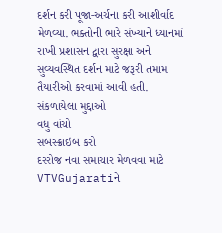દર્શન કરી પૂજા-અર્ચના કરી આશીર્વાદ મેળવ્યા. ભક્તોની ભારે સંખ્યાને ધ્યાનમાં રાખી પ્રશાસન દ્વારા સુરક્ષા અને સુવ્યવસ્થિત દર્શન માટે જરૂરી તમામ તૈયારીઓ કરવામાં આવી હતી.
સંકળાયેલા મુદ્દાઓ
વધુ વાંચો
સબસ્ક્રાઇબ કરો
દરરોજ નવા સમાચાર મેળવવા માટે VTVGujaratiને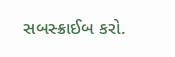સબસ્ક્રાઈબ કરો.